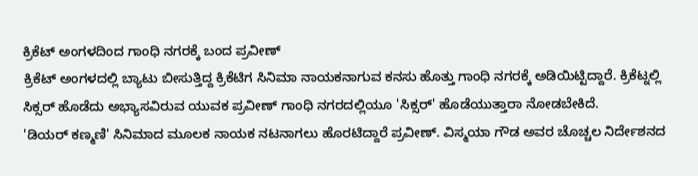ಕ್ರಿಕೆಟ್ ಅಂಗಳದಿಂದ ಗಾಂಧಿ ನಗರಕ್ಕೆ ಬಂದ ಪ್ರವೀಣ್
ಕ್ರಿಕೆಟ್ ಅಂಗಳದಲ್ಲಿ ಬ್ಯಾಟು ಬೀಸುತ್ತಿದ್ದ ಕ್ರಿಕೆಟಿಗ ಸಿನಿಮಾ ನಾಯಕನಾಗುವ ಕನಸು ಹೊತ್ತು ಗಾಂಧಿ ನಗರಕ್ಕೆ ಅಡಿಯಿಟ್ಟಿದ್ದಾರೆ. ಕ್ರಿಕೆಟ್ನಲ್ಲಿ ಸಿಕ್ಸರ್ ಹೊಡೆದು ಅಭ್ಯಾಸವಿರುವ ಯುವಕ ಪ್ರವೀಣ್ ಗಾಂಧಿ ನಗರದಲ್ಲಿಯೂ 'ಸಿಕ್ಸರ್' ಹೊಡೆಯುತ್ತಾರಾ ನೋಡಬೇಕಿದೆ.
'ಡಿಯರ್ ಕಣ್ಮಣಿ' ಸಿನಿಮಾದ ಮೂಲಕ ನಾಯಕ ನಟನಾಗಲು ಹೊರಟಿದ್ದಾರೆ ಪ್ರವೀಣ್. ವಿಸ್ಮಯಾ ಗೌಡ ಅವರ ಚೊಚ್ಚಲ ನಿರ್ದೇಶನದ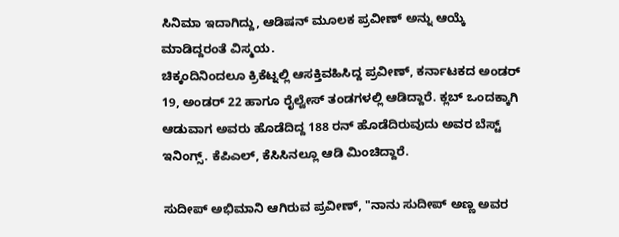ಸಿನಿಮಾ ಇದಾಗಿದ್ದು, ಆಡಿಷನ್ ಮೂಲಕ ಪ್ರವೀಣ್ ಅನ್ನು ಆಯ್ಕೆ ಮಾಡಿದ್ದರಂತೆ ವಿಸ್ಮಯ.
ಚಿಕ್ಕಂದಿನಿಂದಲೂ ಕ್ರಿಕೆಟ್ನಲ್ಲಿ ಆಸಕ್ತಿವಹಿಸಿದ್ದ ಪ್ರವೀಣ್, ಕರ್ನಾಟಕದ ಅಂಡರ್ 19, ಅಂಡರ್ 22 ಹಾಗೂ ರೈಲ್ವೇಸ್ ತಂಡಗಳಲ್ಲಿ ಆಡಿದ್ದಾರೆ. ಕ್ಲಬ್ ಒಂದಕ್ಕಾಗಿ ಆಡುವಾಗ ಅವರು ಹೊಡೆದಿದ್ದ 188 ರನ್ ಹೊಡೆದಿರುವುದು ಅವರ ಬೆಸ್ಟ್ ಇನಿಂಗ್ಸ್. ಕೆಪಿಎಲ್, ಕೆಸಿಸಿನಲ್ಲೂ ಆಡಿ ಮಿಂಚಿದ್ದಾರೆ.

ಸುದೀಪ್ ಅಭಿಮಾನಿ ಆಗಿರುವ ಪ್ರವೀಣ್, "ನಾನು ಸುದೀಪ್ ಅಣ್ಣ ಅವರ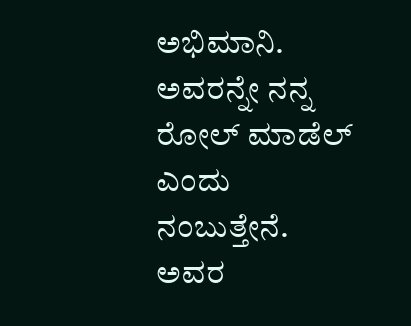ಅಭಿಮಾನಿ. ಅವರನ್ನೇ ನನ್ನ ರೋಲ್ ಮಾಡೆಲ್ ಎಂದು ನಂಬುತ್ತೇನೆ. ಅವರ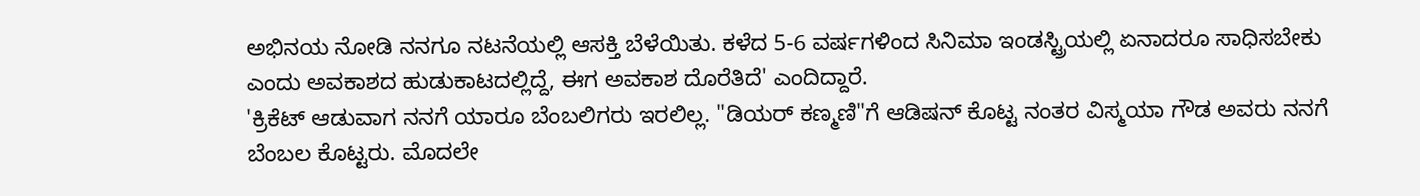ಅಭಿನಯ ನೋಡಿ ನನಗೂ ನಟನೆಯಲ್ಲಿ ಆಸಕ್ತಿ ಬೆಳೆಯಿತು. ಕಳೆದ 5-6 ವರ್ಷಗಳಿಂದ ಸಿನಿಮಾ ಇಂಡಸ್ಟ್ರಿಯಲ್ಲಿ ಏನಾದರೂ ಸಾಧಿಸಬೇಕು ಎಂದು ಅವಕಾಶದ ಹುಡುಕಾಟದಲ್ಲಿದ್ದೆ, ಈಗ ಅವಕಾಶ ದೊರೆತಿದೆ' ಎಂದಿದ್ದಾರೆ.
'ಕ್ರಿಕೆಟ್ ಆಡುವಾಗ ನನಗೆ ಯಾರೂ ಬೆಂಬಲಿಗರು ಇರಲಿಲ್ಲ. "ಡಿಯರ್ ಕಣ್ಮಣಿ"ಗೆ ಆಡಿಷನ್ ಕೊಟ್ಟ ನಂತರ ವಿಸ್ಮಯಾ ಗೌಡ ಅವರು ನನಗೆ ಬೆಂಬಲ ಕೊಟ್ಟರು. ಮೊದಲೇ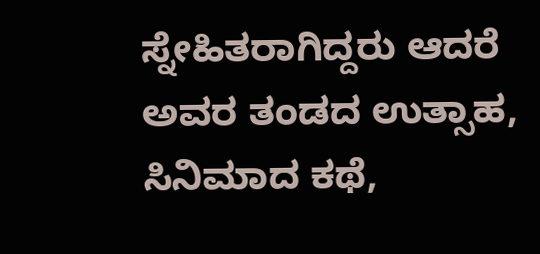ಸ್ನೇಹಿತರಾಗಿದ್ದರು ಆದರೆ ಅವರ ತಂಡದ ಉತ್ಸಾಹ, ಸಿನಿಮಾದ ಕಥೆ,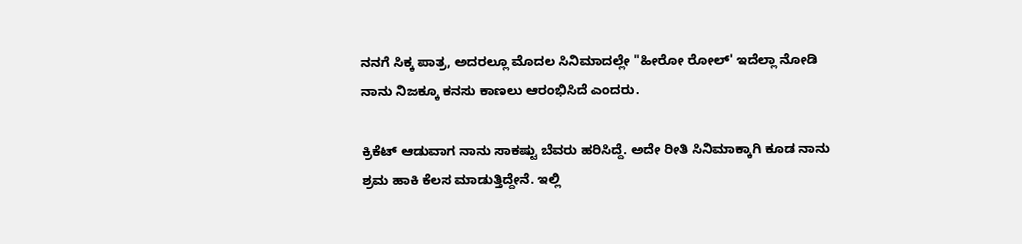ನನಗೆ ಸಿಕ್ಕ ಪಾತ್ರ, ಅದರಲ್ಲೂ ಮೊದಲ ಸಿನಿಮಾದಲ್ಲೇ "ಹೀರೋ ರೋಲ್' ಇದೆಲ್ಲಾ ನೋಡಿ ನಾನು ನಿಜಕ್ಕೂ ಕನಸು ಕಾಣಲು ಆರಂಭಿಸಿದೆ ಎಂದರು.

ಕ್ರಿಕೆಟ್ ಆಡುವಾಗ ನಾನು ಸಾಕಷ್ಟು ಬೆವರು ಹರಿಸಿದ್ದೆ. ಅದೇ ರೀತಿ ಸಿನಿಮಾಕ್ಕಾಗಿ ಕೂಡ ನಾನು ಶ್ರಮ ಹಾಕಿ ಕೆಲಸ ಮಾಡುತ್ತಿದ್ದೇನೆ. ಇಲ್ಲಿ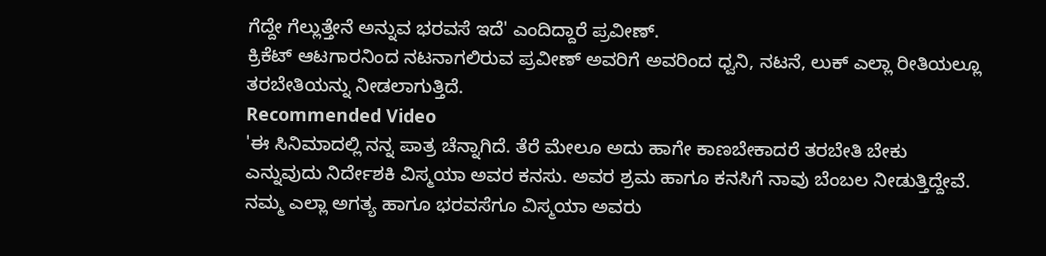ಗೆದ್ದೇ ಗೆಲ್ಲುತ್ತೇನೆ ಅನ್ನುವ ಭರವಸೆ ಇದೆ' ಎಂದಿದ್ದಾರೆ ಪ್ರವೀಣ್.
ಕ್ರಿಕೆಟ್ ಆಟಗಾರನಿಂದ ನಟನಾಗಲಿರುವ ಪ್ರವೀಣ್ ಅವರಿಗೆ ಅವರಿಂದ ಧ್ವನಿ, ನಟನೆ, ಲುಕ್ ಎಲ್ಲಾ ರೀತಿಯಲ್ಲೂ ತರಬೇತಿಯನ್ನು ನೀಡಲಾಗುತ್ತಿದೆ.
Recommended Video
'ಈ ಸಿನಿಮಾದಲ್ಲಿ ನನ್ನ ಪಾತ್ರ ಚೆನ್ನಾಗಿದೆ. ತೆರೆ ಮೇಲೂ ಅದು ಹಾಗೇ ಕಾಣಬೇಕಾದರೆ ತರಬೇತಿ ಬೇಕು ಎನ್ನುವುದು ನಿರ್ದೇಶಕಿ ವಿಸ್ಮಯಾ ಅವರ ಕನಸು. ಅವರ ಶ್ರಮ ಹಾಗೂ ಕನಸಿಗೆ ನಾವು ಬೆಂಬಲ ನೀಡುತ್ತಿದ್ದೇವೆ. ನಮ್ಮ ಎಲ್ಲಾ ಅಗತ್ಯ ಹಾಗೂ ಭರವಸೆಗೂ ವಿಸ್ಮಯಾ ಅವರು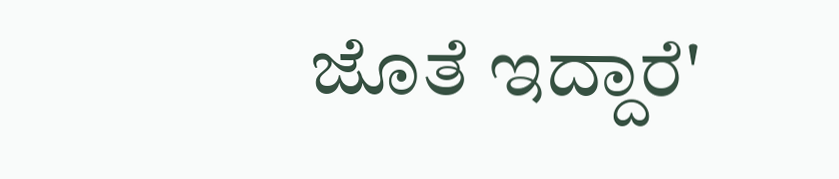ಜೊತೆ ಇದ್ದಾರೆ'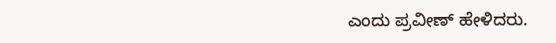ಎಂದು ಪ್ರವೀಣ್ ಹೇಳಿದರು.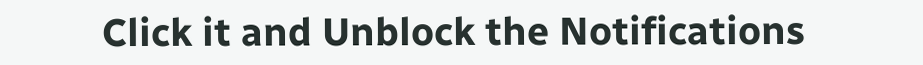Click it and Unblock the Notifications